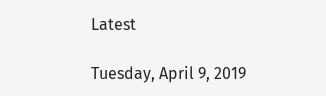Latest

Tuesday, April 9, 2019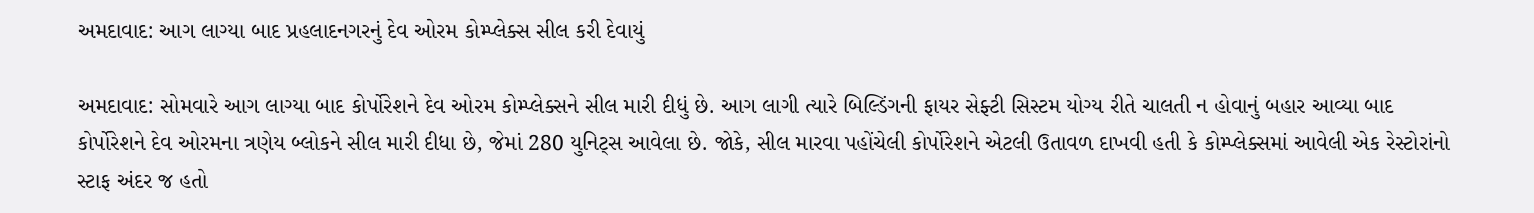અમદાવાદ: આગ લાગ્યા બાદ પ્રહલાદનગરનું દેવ ઓરમ કોમ્પ્લેક્સ સીલ કરી દેવાયું

અમદાવાદ: સોમવારે આગ લાગ્યા બાદ કોર્પોરેશને દેવ ઓરમ કોમ્પ્લેક્સને સીલ મારી દીધું છે. આગ લાગી ત્યારે બિલ્ડિંગની ફાયર સેફ્ટી સિસ્ટમ યોગ્ય રીતે ચાલતી ન હોવાનું બહાર આવ્યા બાદ કોર્પોરેશને દેવ ઓરમના ત્રણેય બ્લોકને સીલ મારી દીધા છે, જેમાં 280 યુનિટ્સ આવેલા છે. જોકે, સીલ મારવા પહોંચેલી કોર્પોરેશને એટલી ઉતાવળ દાખવી હતી કે કોમ્પ્લેક્સમાં આવેલી એક રેસ્ટોરાંનો સ્ટાફ અંદર જ હતો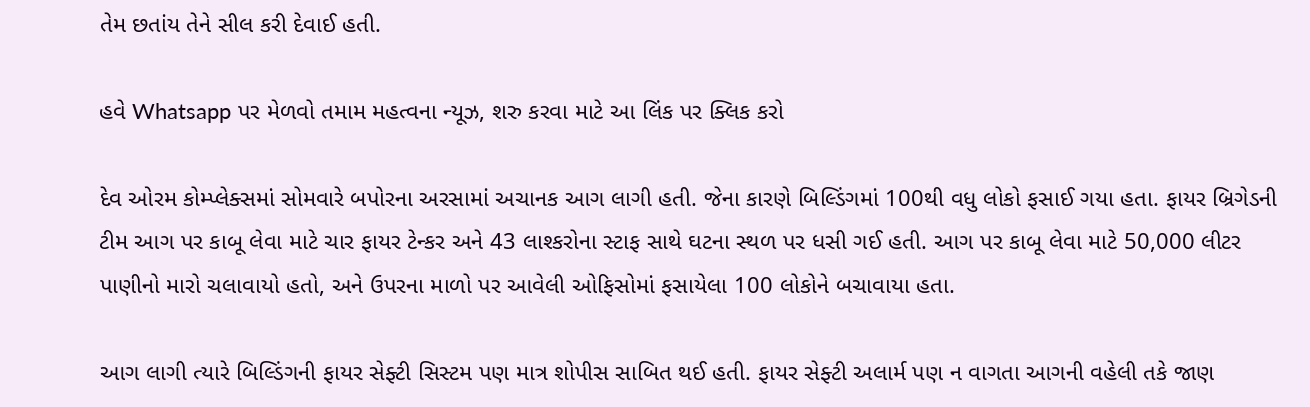તેમ છતાંય તેને સીલ કરી દેવાઈ હતી.

હવે Whatsapp પર મેળવો તમામ મહત્વના ન્યૂઝ, શરુ કરવા માટે આ લિંક પર ક્લિક કરો

દેવ ઓરમ કોમ્પ્લેક્સમાં સોમવારે બપોરના અરસામાં અચાનક આગ લાગી હતી. જેના કારણે બિલ્ડિંગમાં 100થી વધુ લોકો ફસાઈ ગયા હતા. ફાયર બ્રિગેડની ટીમ આગ પર કાબૂ લેવા માટે ચાર ફાયર ટેન્કર અને 43 લાશ્કરોના સ્ટાફ સાથે ઘટના સ્થળ પર ધસી ગઈ હતી. આગ પર કાબૂ લેવા માટે 50,000 લીટર પાણીનો મારો ચલાવાયો હતો, અને ઉપરના માળો પર આવેલી ઓફિસોમાં ફસાયેલા 100 લોકોને બચાવાયા હતા.

આગ લાગી ત્યારે બિલ્ડિંગની ફાયર સેફ્ટી સિસ્ટમ પણ માત્ર શોપીસ સાબિત થઈ હતી. ફાયર સેફ્ટી અલાર્મ પણ ન વાગતા આગની વહેલી તકે જાણ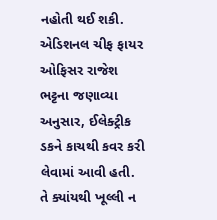નહોતી થઈ શકી. એડિશનલ ચીફ ફાયર ઓફિસર રાજેશ ભટ્ટના જણાવ્યા અનુસાર, ઈલેક્ટ્રીક ડકને કાચથી કવર કરી લેવામાં આવી હતી. તે ક્યાંયથી ખૂલ્લી ન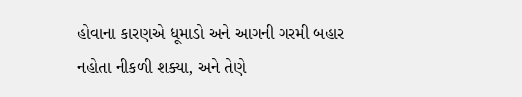હોવાના કારણએ ધૂમાડો અને આગની ગરમી બહાર નહોતા નીકળી શક્યા, અને તેણે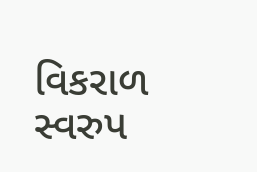વિકરાળ સ્વરુપ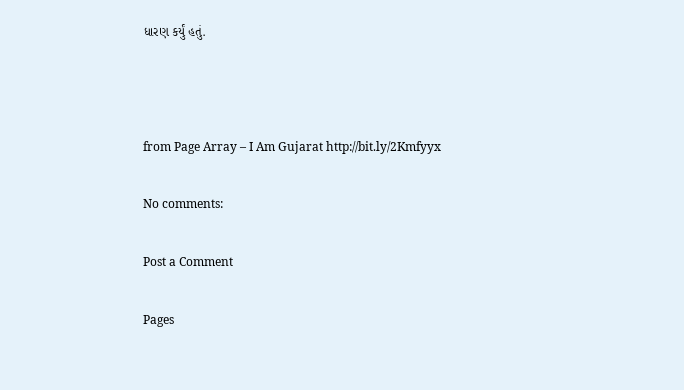ધારણ કર્યું હતું.



from Page Array – I Am Gujarat http://bit.ly/2Kmfyyx

No comments:

Post a Comment

Pages